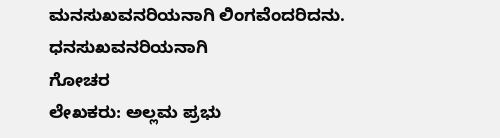ಮನಸುಖವನರಿಯನಾಗಿ ಲಿಂಗವೆಂದರಿದನು. ಧನಸುಖವನರಿಯನಾಗಿ
ಗೋಚರ
ಲೇಖಕರು: ಅಲ್ಲಮ ಪ್ರಭು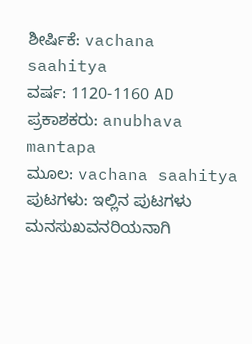ಶೀರ್ಷಿಕೆ: vachana saahitya
ವರ್ಷ: 1120-1160 AD
ಪ್ರಕಾಶಕರು: anubhava mantapa
ಮೂಲ: vachana saahitya
ಪುಟಗಳು: ಇಲ್ಲಿನ ಪುಟಗಳು
ಮನಸುಖವನರಿಯನಾಗಿ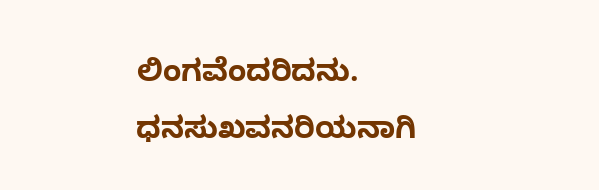ಲಿಂಗವೆಂದರಿದನು.
ಧನಸುಖವನರಿಯನಾಗಿ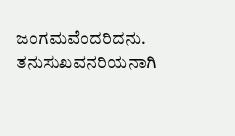ಜಂಗಮವೆಂದರಿದನು.
ತನುಸುಖವನರಿಯನಾಗಿ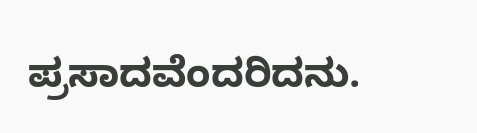ಪ್ರಸಾದವೆಂದರಿದನು.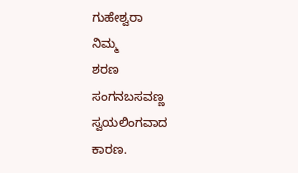ಗುಹೇಶ್ವರಾ
ನಿಮ್ಮ
ಶರಣ
ಸಂಗನಬಸವಣ್ಣ
ಸ್ವಯಲಿಂಗವಾದ
ಕಾರಣ.